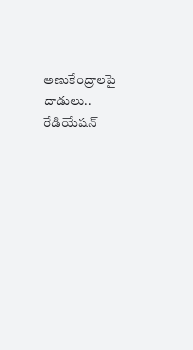అణుకేంద్రాలపై దాడులు.. రేడియేషన్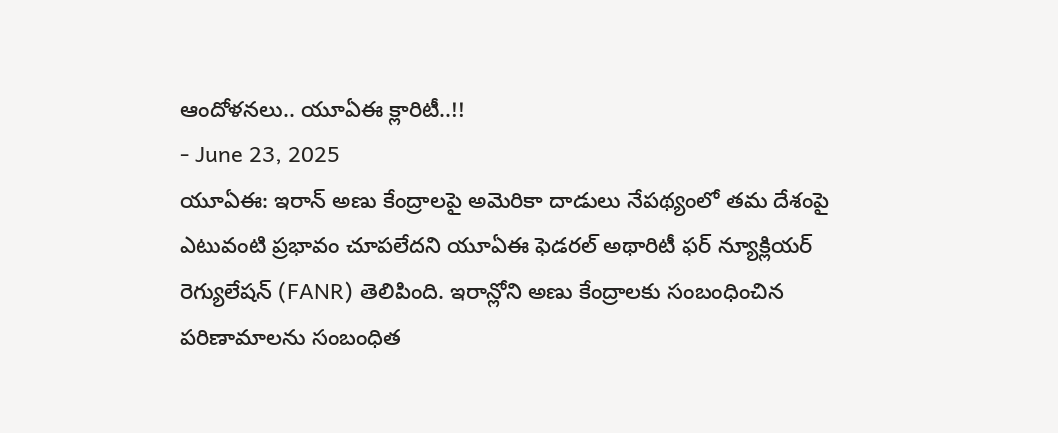ఆందోళనలు.. యూఏఈ క్లారిటీ..!!
- June 23, 2025
యూఏఈ: ఇరాన్ అణు కేంద్రాలపై అమెరికా దాడులు నేపథ్యంలో తమ దేశంపై ఎటువంటి ప్రభావం చూపలేదని యూఏఈ ఫెడరల్ అథారిటీ ఫర్ న్యూక్లియర్ రెగ్యులేషన్ (FANR) తెలిపింది. ఇరాన్లోని అణు కేంద్రాలకు సంబంధించిన పరిణామాలను సంబంధిత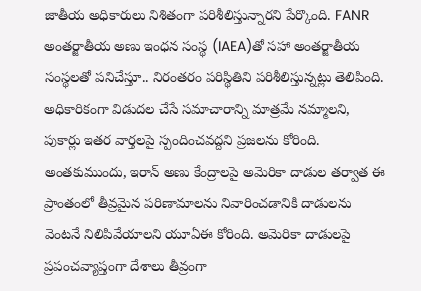జాతీయ అధికారులు నిశితంగా పరిశీలిస్తున్నారని పేర్కొంది. FANR అంతర్జాతీయ అణు ఇంధన సంస్థ (IAEA)తో సహా అంతర్జాతీయ సంస్థలతో పనిచేస్తూ.. నిరంతరం పరిస్థితిని పరిశీలిస్తున్నట్లు తెలిపింది. అధికారికంగా విడుదల చేసే సమాచారాన్ని మాత్రమే నమ్మాలని, పుకార్లు ఇతర వార్తలపై స్పందించవద్దని ప్రజలను కోరింది.
అంతకుముందు, ఇరాన్ అణు కేంద్రాలపై అమెరికా దాడుల తర్వాత ఈ ప్రాంతంలో తీవ్రమైన పరిణామాలను నివారించడానికి దాడులను వెంటనే నిలిపివేయాలని యూఏఈ కోరింది. అమెరికా దాడులపై ప్రపంచవ్యాప్తంగా దేశాలు తీవ్రంగా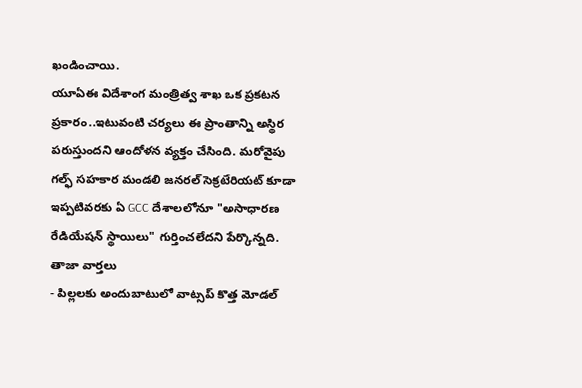ఖండించాయి.
యూఏఈ విదేశాంగ మంత్రిత్వ శాఖ ఒక ప్రకటన ప్రకారం..ఇటువంటి చర్యలు ఈ ప్రాంతాన్ని అస్థిర పరుస్తుందని ఆందోళన వ్యక్తం చేసింది. మరోవైపు గల్ఫ్ సహకార మండలి జనరల్ సెక్రటేరియట్ కూడా ఇప్పటివరకు ఏ GCC దేశాలలోనూ "అసాధారణ రేడియేషన్ స్థాయిలు" గుర్తించలేదని పేర్కొన్నది.
తాజా వార్తలు
- పిల్లలకు అందుబాటులో వాట్సప్ కొత్త మోడల్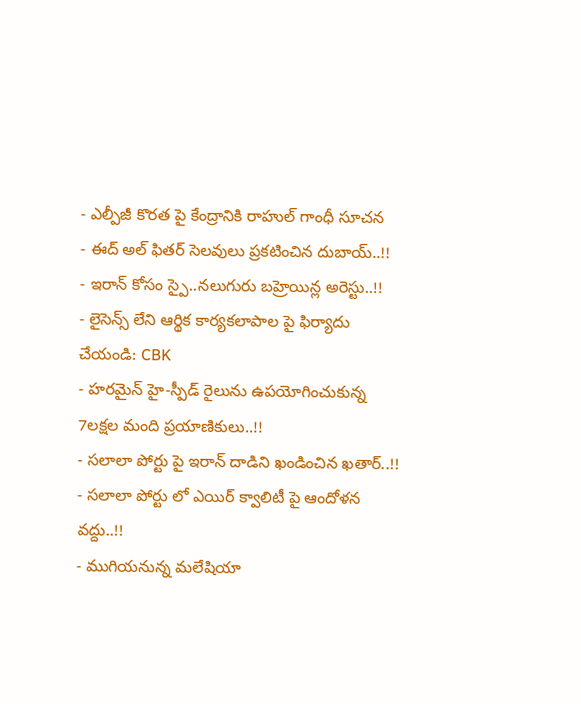- ఎల్పీజీ కొరత పై కేంద్రానికి రాహుల్ గాంధీ సూచన
- ఈద్ అల్ ఫితర్ సెలవులు ప్రకటించిన దుబాయ్..!!
- ఇరాన్ కోసం స్పై..నలుగురు బహ్రెయిన్ల అరెస్టు..!!
- లైసెన్స్ లేని ఆర్థిక కార్యకలాపాల పై ఫిర్యాదు చేయండి: CBK
- హరమైన్ హై-స్పీడ్ రైలును ఉపయోగించుకున్న 7లక్షల మంది ప్రయాణికులు..!!
- సలాలా పోర్టు పై ఇరాన్ దాడిని ఖండించిన ఖతార్..!!
- సలాలా పోర్టు లో ఎయిర్ క్వాలిటీ పై ఆందోళన వద్దు..!!
- ముగియనున్న మలేషియా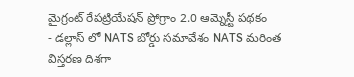మైగ్రంట్ రేపట్రియేషన్ ప్రోగ్రాం 2.0 ఆమ్నెస్టీ పథకం
- డల్లాస్ లో NATS బోర్డు సమావేశం NATS మరింత విస్తరణ దిశగా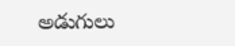అడుగులు